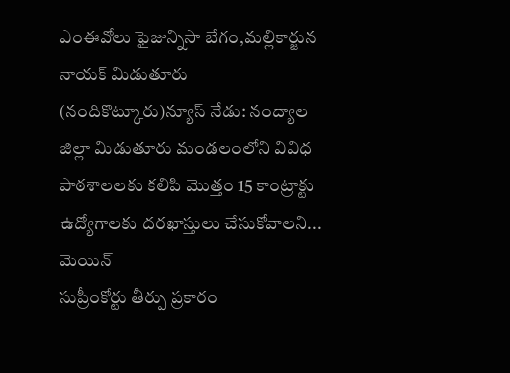ఎంఈవోలు ఫైజున్నిసా బేగం,మల్లికార్జున నాయక్ మిడుతూరు (నందికొట్కూరు)న్యూస్ నేడు: నంద్యాల జిల్లా మిడుతూరు మండలంలోని వివిధ పాఠశాలలకు కలిపి మొత్తం 15 కాంట్రాక్టు ఉద్యోగాలకు దరఖాస్తులు చేసుకోవాలని...
మెయిన్
సుప్రీంకోర్టు తీర్పు ప్రకారం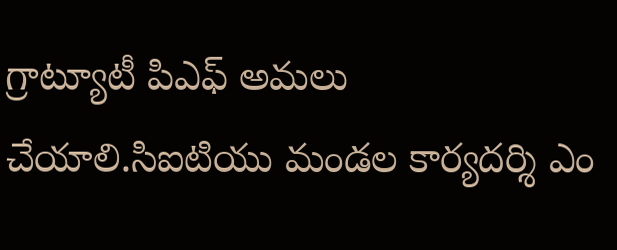గ్రాట్యూటీ పిఎఫ్ అమలు చేయాలి.సిఐటియు మండల కార్యదర్శి ఎం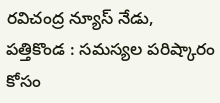రవిచంద్ర న్యూస్ నేడు, పత్తికొండ : సమస్యల పరిష్కారం కోసం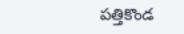పత్తికొండ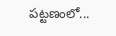పట్టణంలో...